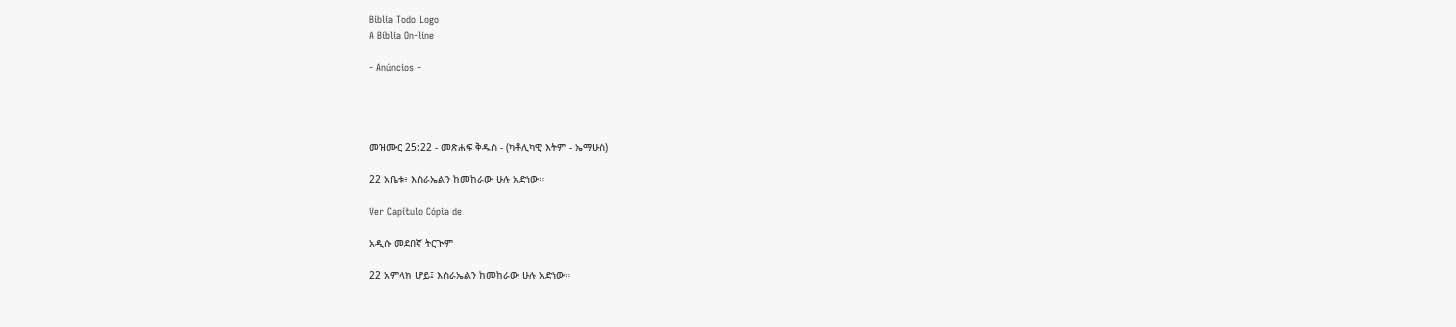Biblia Todo Logo
A Bíblia On-line

- Anúncios -




መዝሙር 25:22 - መጽሐፍ ቅዱስ - (ካቶሊካዊ እትም - ኤማሁስ)

22 አቤቱ፥ እስራኤልን ከመከራው ሁሉ አድነው።

Ver Capítulo Cópia de

አዲሱ መደበኛ ትርጒም

22 አምላክ ሆይ፤ እስራኤልን ከመከራው ሁሉ አድነው።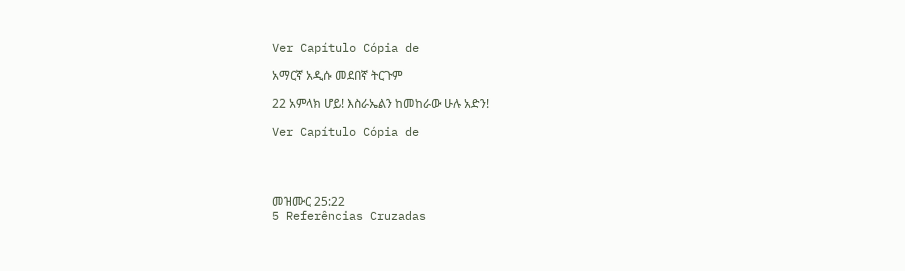Ver Capítulo Cópia de

አማርኛ አዲሱ መደበኛ ትርጉም

22 አምላክ ሆይ! እስራኤልን ከመከራው ሁሉ አድን!

Ver Capítulo Cópia de




መዝሙር 25:22
5 Referências Cruzadas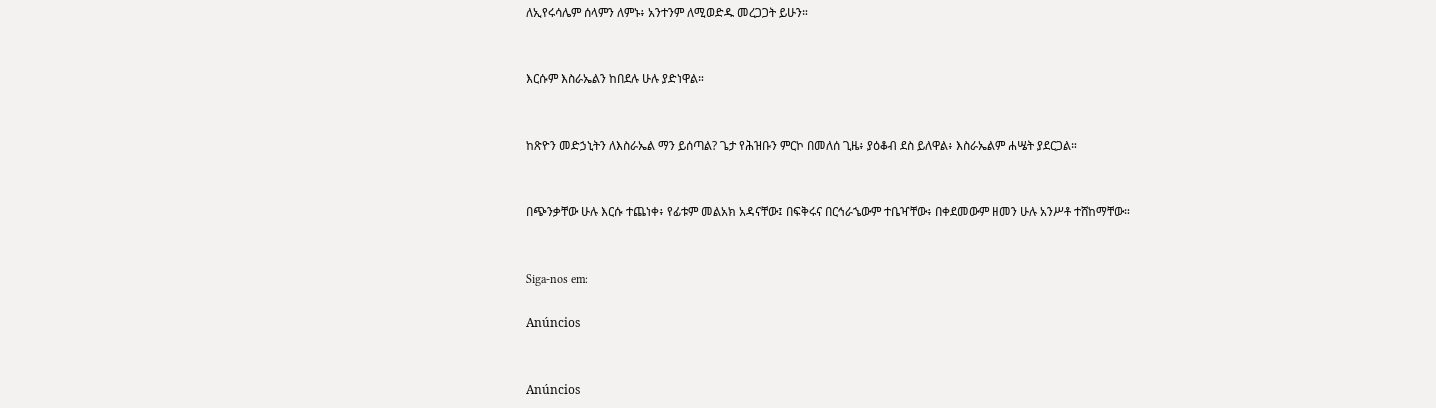ለኢየሩሳሌም ሰላምን ለምኑ፥ አንተንም ለሚወድዱ መረጋጋት ይሁን።


እርሱም እስራኤልን ከበደሉ ሁሉ ያድነዋል።


ከጽዮን መድኃኒትን ለእስራኤል ማን ይሰጣል? ጌታ የሕዝቡን ምርኮ በመለሰ ጊዜ፥ ያዕቆብ ደስ ይለዋል፥ እስራኤልም ሐሤት ያደርጋል።


በጭንቃቸው ሁሉ እርሱ ተጨነቀ፥ የፊቱም መልአክ አዳናቸው፤ በፍቅሩና በርኅራኄውም ተቤዣቸው፥ በቀደመውም ዘመን ሁሉ አንሥቶ ተሸከማቸው።


Siga-nos em:

Anúncios


Anúncios